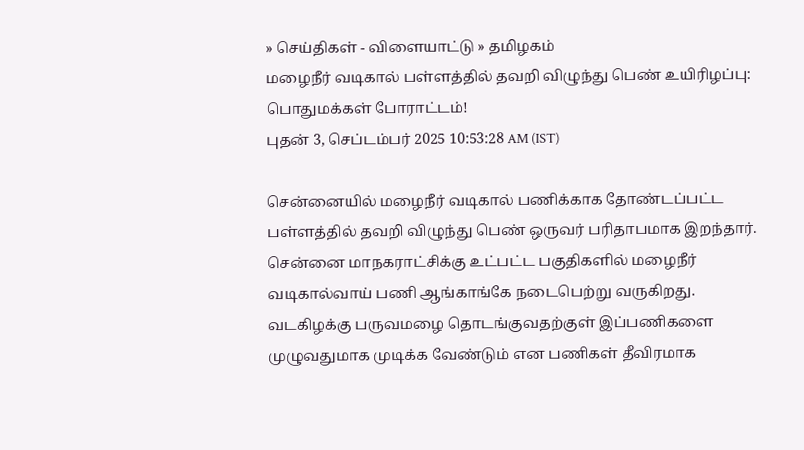» செய்திகள் - விளையாட்டு » தமிழகம்
மழைநீர் வடிகால் பள்ளத்தில் தவறி விழுந்து பெண் உயிரிழப்பு: பொதுமக்கள் போராட்டம்!
புதன் 3, செப்டம்பர் 2025 10:53:28 AM (IST)

சென்னையில் மழைநீர் வடிகால் பணிக்காக தோண்டப்பட்ட பள்ளத்தில் தவறி விழுந்து பெண் ஒருவர் பரிதாபமாக இறந்தார்.
சென்னை மாநகராட்சிக்கு உட்பட்ட பகுதிகளில் மழைநீர் வடிகால்வாய் பணி ஆங்காங்கே நடைபெற்று வருகிறது. வடகிழக்கு பருவமழை தொடங்குவதற்குள் இப்பணிகளை முழுவதுமாக முடிக்க வேண்டும் என பணிகள் தீவிரமாக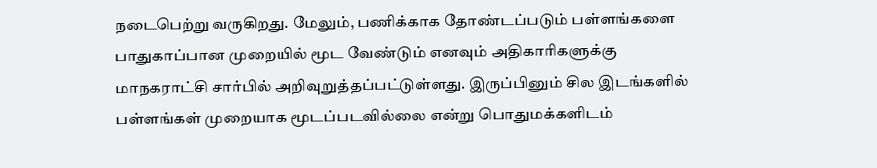நடைபெற்று வருகிறது. மேலும், பணிக்காக தோண்டப்படும் பள்ளங்களை பாதுகாப்பான முறையில் மூட வேண்டும் எனவும் அதிகாரிகளுக்கு மாநகராட்சி சார்பில் அறிவுறுத்தப்பட்டுள்ளது. இருப்பினும் சில இடங்களில் பள்ளங்கள் முறையாக மூடப்படவில்லை என்று பொதுமக்களிடம்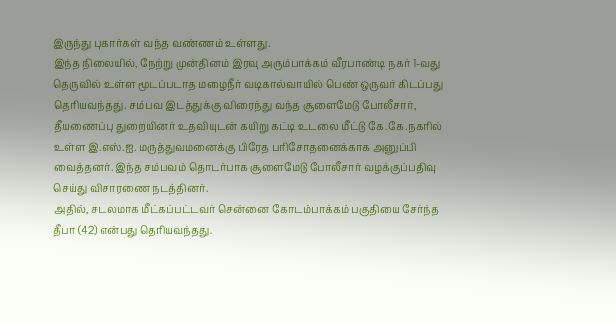இருந்து புகார்கள் வந்த வண்ணம் உள்ளது.
இந்த நிலையில், நேற்று முன்தினம் இரவு அரும்பாக்கம் வீரபாண்டி நகர் 1-வது தெருவில் உள்ள மூடப்படாத மழைநீர் வடிகால்வாயில் பெண் ஒருவர் கிடப்பது தெரியவந்தது. சம்பவ இடத்துக்கு விரைந்து வந்த சூளைமேடு போலீசார், தீயணைப்பு துறையினர் உதவியுடன் கயிறு கட்டி உடலை மீட்டு கே.கே.நகரில் உள்ள இ.எஸ்.ஐ. மருத்துவமனைக்கு பிரேத பரிசோதனைக்காக அனுப்பி வைத்தனர். இந்த சம்பவம் தொடர்பாக சூளைமேடு போலீசார் வழக்குப்பதிவு செய்து விசாரணை நடத்தினர்.
அதில், சடலமாக மீட்கப்பட்டவர் சென்னை கோடம்பாக்கம் பகுதியை சேர்ந்த தீபா (42) என்பது தெரியவந்தது.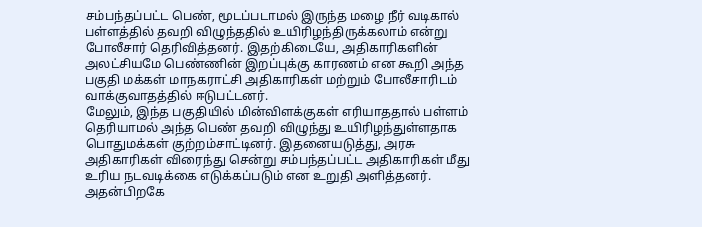சம்பந்தப்பட்ட பெண், மூடப்படாமல் இருந்த மழை நீர் வடிகால் பள்ளத்தில் தவறி விழுந்ததில் உயிரிழந்திருக்கலாம் என்று போலீசார் தெரிவித்தனர். இதற்கிடையே, அதிகாரிகளின் அலட்சியமே பெண்ணின் இறப்புக்கு காரணம் என கூறி அந்த பகுதி மக்கள் மாநகராட்சி அதிகாரிகள் மற்றும் போலீசாரிடம் வாக்குவாதத்தில் ஈடுபட்டனர்.
மேலும், இந்த பகுதியில் மின்விளக்குகள் எரியாததால் பள்ளம் தெரியாமல் அந்த பெண் தவறி விழுந்து உயிரிழந்துள்ளதாக பொதுமக்கள் குற்றம்சாட்டினர். இதனையடுத்து, அரசு அதிகாரிகள் விரைந்து சென்று சம்பந்தப்பட்ட அதிகாரிகள் மீது உரிய நடவடிக்கை எடுக்கப்படும் என உறுதி அளித்தனர். அதன்பிறகே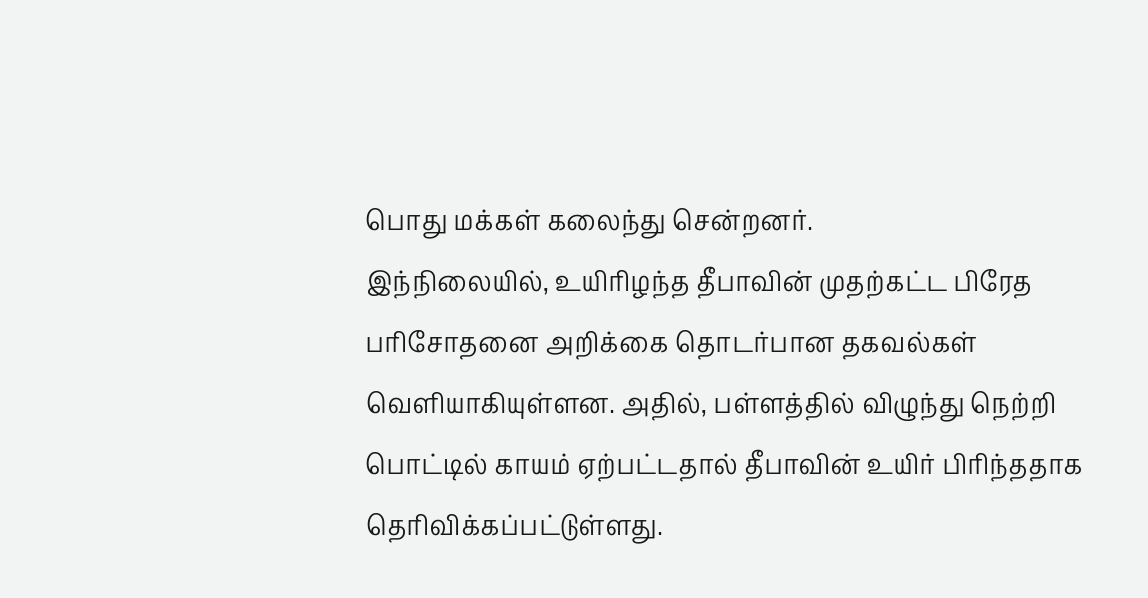பொது மக்கள் கலைந்து சென்றனர்.
இந்நிலையில், உயிரிழந்த தீபாவின் முதற்கட்ட பிரேத பரிசோதனை அறிக்கை தொடர்பான தகவல்கள் வெளியாகியுள்ளன. அதில், பள்ளத்தில் விழுந்து நெற்றி பொட்டில் காயம் ஏற்பட்டதால் தீபாவின் உயிர் பிரிந்ததாக தெரிவிக்கப்பட்டுள்ளது.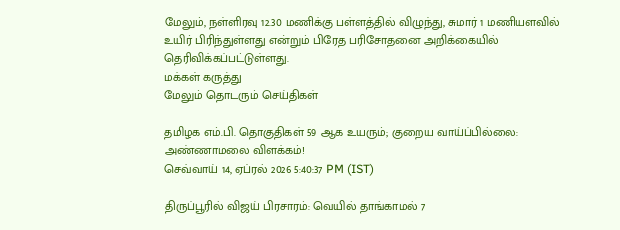மேலும், நள்ளிரவு 12.30 மணிக்கு பள்ளத்தில் விழுந்து, சுமார் 1 மணியளவில் உயிர் பிரிந்துள்ளது என்றும் பிரேத பரிசோதனை அறிக்கையில் தெரிவிக்கப்பட்டுள்ளது.
மக்கள் கருத்து
மேலும் தொடரும் செய்திகள்

தமிழக எம்.பி. தொகுதிகள் 59 ஆக உயரும்; குறைய வாய்ப்பில்லை: அண்ணாமலை விளக்கம்!
செவ்வாய் 14, ஏப்ரல் 2026 5:40:37 PM (IST)

திருப்பூரில் விஜய் பிரசாரம்: வெயில் தாங்காமல் 7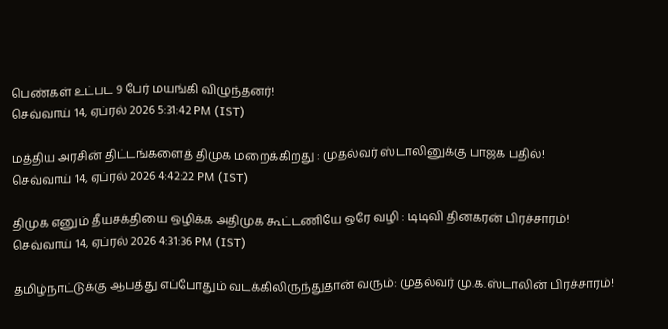பெண்கள் உட்பட 9 பேர் மயங்கி விழுந்தனர்!
செவ்வாய் 14, ஏப்ரல் 2026 5:31:42 PM (IST)

மத்திய அரசின் திட்டங்களைத் திமுக மறைக்கிறது : முதல்வர் ஸ்டாலினுக்கு பாஜக பதில்!
செவ்வாய் 14, ஏப்ரல் 2026 4:42:22 PM (IST)

திமுக எனும் தீயசக்தியை ஒழிக்க அதிமுக கூட்டணியே ஒரே வழி : டிடிவி தினகரன் பிரச்சாரம்!
செவ்வாய் 14, ஏப்ரல் 2026 4:31:36 PM (IST)

தமிழ்நாட்டுக்கு ஆபத்து எப்போதும் வடக்கிலிருந்துதான் வரும்: முதல்வர் மு.க.ஸ்டாலின் பிரச்சாரம்!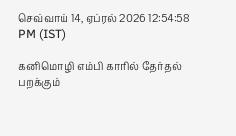செவ்வாய் 14, ஏப்ரல் 2026 12:54:58 PM (IST)

கனிமொழி எம்பி காரில் தேர்தல் பறக்கும்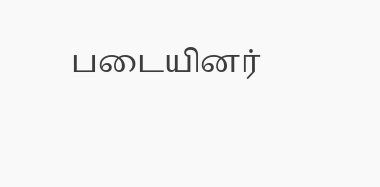படையினர்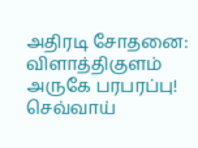அதிரடி சோதனை: விளாத்திகுளம் அருகே பரபரப்பு!
செவ்வாய்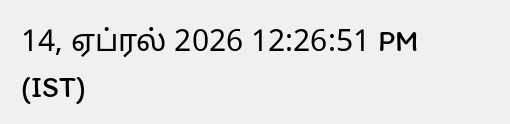14, ஏப்ரல் 2026 12:26:51 PM (IST)